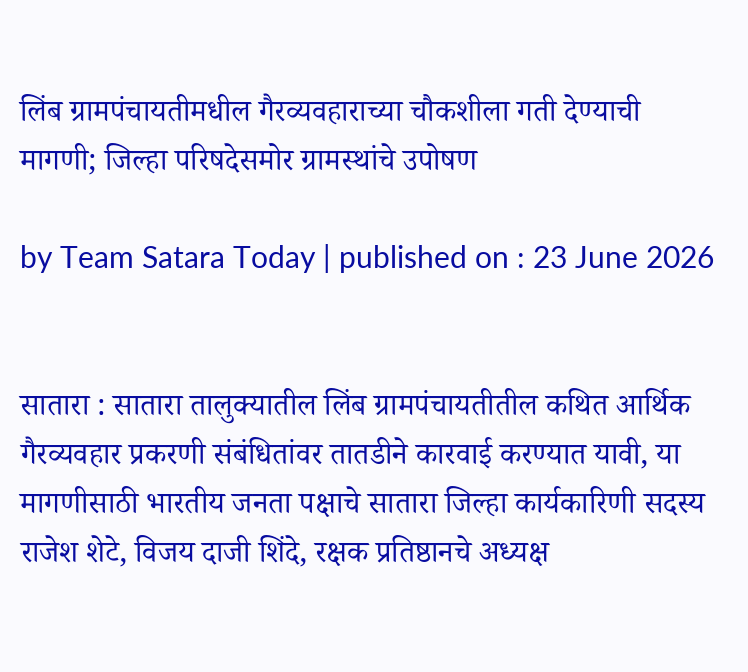लिंब ग्रामपंचायतीमधील गैरव्यवहाराच्या चौकशीला गती देण्याची मागणी; जिल्हा परिषदेसमोर ग्रामस्थांचे उपोषण

by Team Satara Today | published on : 23 June 2026


सातारा : सातारा तालुक्यातील लिंब ग्रामपंचायतीतील कथित आर्थिक गैरव्यवहार प्रकरणी संबंधितांवर तातडीने कारवाई करण्यात यावी, या मागणीसाठी भारतीय जनता पक्षाचे सातारा जिल्हा कार्यकारिणी सदस्य राजेश शेटे, विजय दाजी शिंदे, रक्षक प्रतिष्ठानचे अध्यक्ष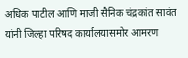अधिक पाटील आणि माजी सैनिक चंद्रकांत सावंत यांनी जिल्हा परिषद कार्यालयासमोर आमरण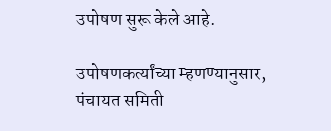उपोषण सुरू केले आहे.

उपोषणकर्त्यांच्या म्हणण्यानुसार, पंचायत समिती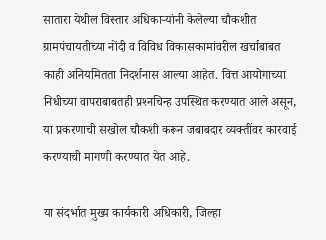सातारा येथील विस्तार अधिकार्‍यांनी केलेल्या चौकशीत ग्रामपंचायतीच्या नोंदी व विविध विकासकामांवरील खर्चाबाबत काही अनियमितता निदर्शनास आल्या आहेत. वित्त आयोगाच्या निधीच्या वापराबाबतही प्रश्‍नचिन्ह उपस्थित करण्यात आले असून, या प्रकरणाची सखोल चौकशी करून जबाबदार व्यक्तींवर कारवाई करण्याची मागणी करण्यात येत आहे.

या संदर्भात मुख्य कार्यकारी अधिकारी, जिल्हा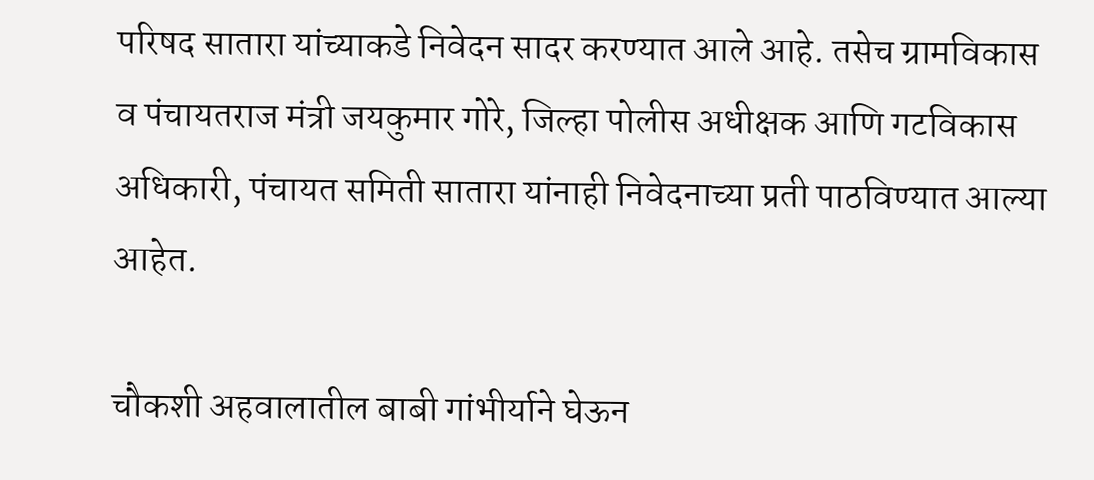परिषद सातारा यांच्याकडे निवेदन सादर करण्यात आले आहे. तसेच ग्रामविकास व पंचायतराज मंत्री जयकुमार गोरे, जिल्हा पोलीस अधीक्षक आणि गटविकास अधिकारी, पंचायत समिती सातारा यांनाही निवेदनाच्या प्रती पाठविण्यात आल्या आहेत.

चौकशी अहवालातील बाबी गांभीर्याने घेऊन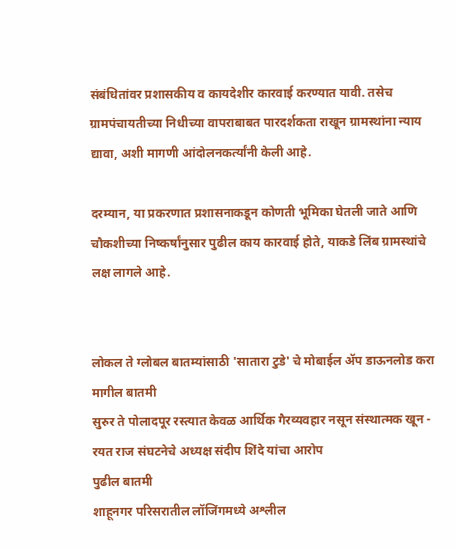संबंधितांवर प्रशासकीय व कायदेशीर कारवाई करण्यात यावी. तसेच ग्रामपंचायतीच्या निधीच्या वापराबाबत पारदर्शकता राखून ग्रामस्थांना न्याय द्यावा, अशी मागणी आंदोलनकर्त्यांनी केली आहे.

दरम्यान, या प्रकरणात प्रशासनाकडून कोणती भूमिका घेतली जाते आणि चौकशीच्या निष्कर्षांनुसार पुढील काय कारवाई होते, याकडे लिंब ग्रामस्थांचे लक्ष लागले आहे.


लोकल ते ग्लोबल बातम्यांसाठी 'सातारा टुडे' चे मोबाईल ॲप डाऊनलोड करा
मागील बातमी
सुरुर ते पोलादपूर रस्त्यात केवळ आर्थिक गैरव्यवहार नसून संस्थात्मक खून - रयत राज संघटनेचे अध्यक्ष संदीप शिंदे यांचा आरोप
पुढील बातमी
शाहूनगर परिसरातील लॉजिंगमध्ये अश्लील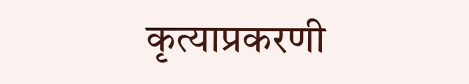कृत्याप्रकरणी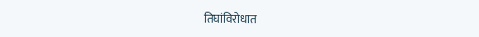तिघांविरोधात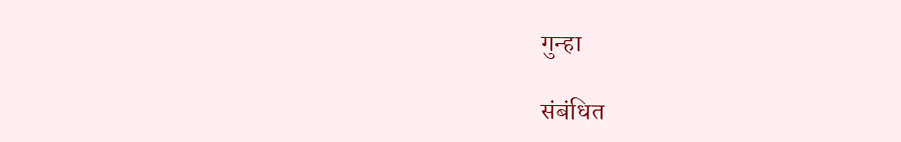गुन्हा

संबंधित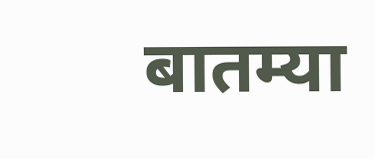बातम्या